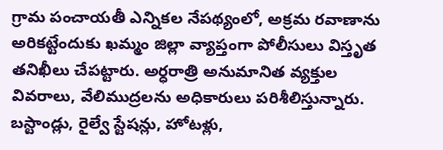గ్రామ పంచాయతీ ఎన్నికల నేపథ్యంలో, అక్రమ రవాణాను అరికట్టేందుకు ఖమ్మం జిల్లా వ్యాప్తంగా పోలీసులు విస్తృత తనిఖీలు చేపట్టారు. అర్ధరాత్రి అనుమానిత వ్యక్తుల వివరాలు, వేలిముద్రలను అధికారులు పరిశీలిస్తున్నారు. బస్టాండ్లు, రైల్వే స్టేషన్లు, హోటళ్లు,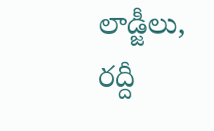లాడ్జీలు, రద్దీ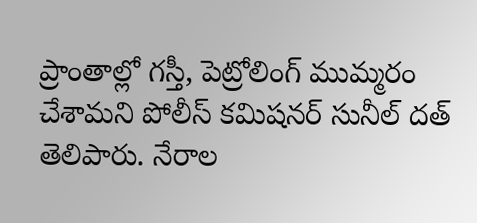ప్రాంతాల్లో గస్తీ, పెట్రోలింగ్ ముమ్మరం చేశామని పోలీస్ కమిషనర్ సునీల్ దత్ తెలిపారు. నేరాల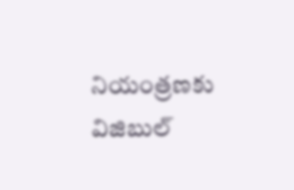నియంత్రణకు విజిబుల్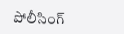పోలీసింగ్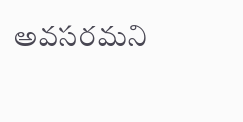అవసరమని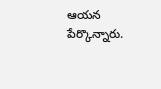ఆయన పేర్కొన్నారు.